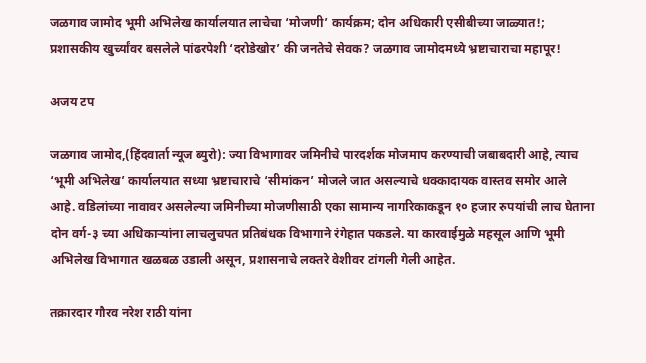जळगाव जामोद भूमी अभिलेख कार्यालयात लाचेचा ‘मोजणी’ कार्यक्रम; दोन अधिकारी एसीबीच्या जाळ्यात!; प्रशासकीय खुर्च्यांवर बसलेले पांढरपेशी ‘दरोडेखोर’ की जनतेचे सेवक? जळगाव जामोदमध्ये भ्रष्टाचाराचा महापूर!

अजय टप

जळगाव जामोद,(हिंदवार्ता न्यूज ब्युरो): ज्या विभागावर जमिनीचे पारदर्शक मोजमाप करण्याची जबाबदारी आहे, त्याच ‘भूमी अभिलेख’ कार्यालयात सध्या भ्रष्टाचाराचे ‘सीमांकन’ मोजले जात असल्याचे धक्कादायक वास्तव समोर आले आहे. वडिलांच्या नावावर असलेल्या जमिनीच्या मोजणीसाठी एका सामान्य नागरिकाकडून १० हजार रुपयांची लाच घेताना दोन वर्ग-३ च्या अधिकाऱ्यांना लाचलुचपत प्रतिबंधक विभागाने रंगेहात पकडले. या कारवाईमुळे महसूल आणि भूमी अभिलेख विभागात खळबळ उडाली असून, प्रशासनाचे लक्तरे वेशीवर टांगली गेली आहेत.

तक्रारदार गौरव नरेश राठी यांना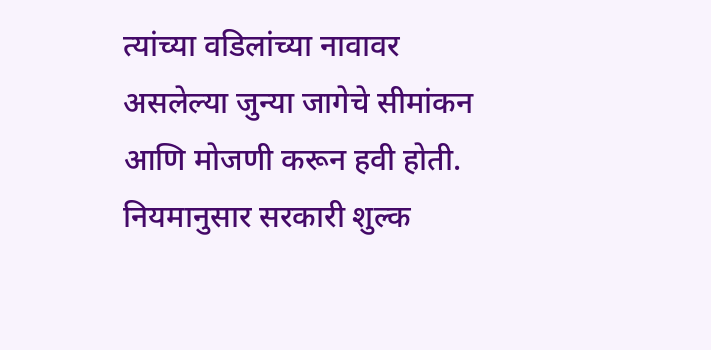त्यांच्या वडिलांच्या नावावर असलेल्या जुन्या जागेचे सीमांकन आणि मोजणी करून हवी होती. नियमानुसार सरकारी शुल्क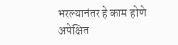भरल्यानंतर हे काम होणे अपेक्षित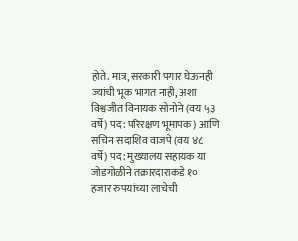होते. मात्र, सरकारी पगार घेऊनही ज्यांची भूक भागत नाही, अशा विश्वजीत विनायक सोनोने (वय ५३ वर्षे) पद: परिरक्षण भूमापक) आणि सचिन सदाशिव वाजपे (वय ४८ वर्षे) पद: मुख्यालय सहायक या जोडगोळीने तक्रारदाराकडे १० हजार रुपयांच्या लाचेची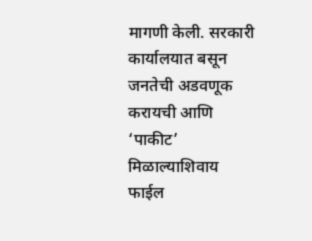मागणी केली. सरकारी कार्यालयात बसून जनतेची अडवणूक करायची आणि ‘पाकीट’ मिळाल्याशिवाय फाईल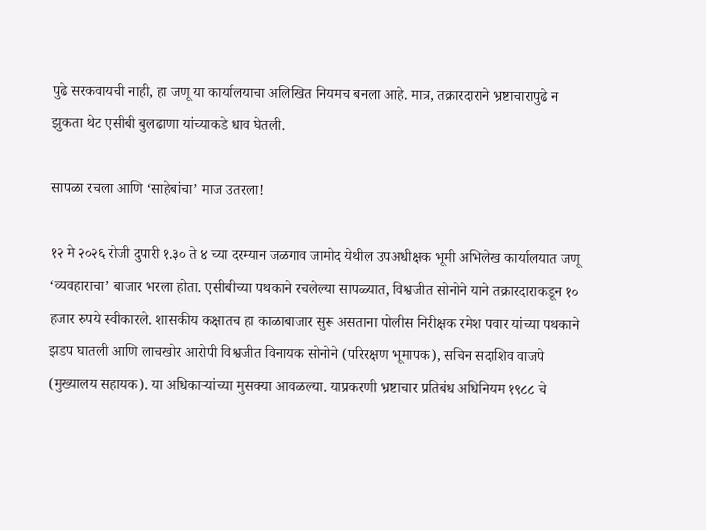पुढे सरकवायची नाही, हा जणू या कार्यालयाचा अलिखित नियमच बनला आहे. मात्र, तक्रारदाराने भ्रष्टाचारापुढे न झुकता थेट एसीबी बुलढाणा यांच्याकडे धाव घेतली.

सापळा रचला आणि ‘साहेबांचा’ माज उतरला!

१२ मे २०२६ रोजी दुपारी १.३० ते ४ च्या दरम्यान जळगाव जामोद येथील उपअधीक्षक भूमी अभिलेख कार्यालयात जणू ‘व्यवहाराचा’ बाजार भरला होता. एसीबीच्या पथकाने रचलेल्या सापळ्यात, विश्वजीत सोनोने याने तक्रारदाराकडून १० हजार रुपये स्वीकारले. शासकीय कक्षातच हा काळाबाजार सुरू असताना पोलीस निरीक्षक रमेश पवार यांच्या पथकाने झडप घातली आणि लाचखोर आरोपी विश्वजीत विनायक सोनोने (परिरक्षण भूमापक), सचिन सदाशिव वाजपे (मुख्यालय सहायक). या अधिकाऱ्यांच्या मुसक्या आवळल्या. याप्रकरणी भ्रष्टाचार प्रतिबंध अधिनियम १९८८ चे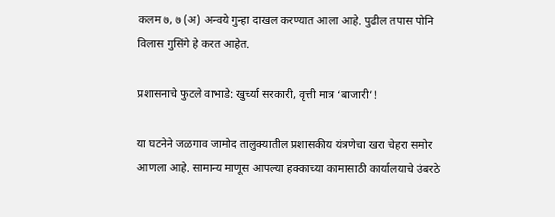कलम ७, ७ (अ) अन्वये गुन्हा दाखल करण्यात आला आहे. पुढील तपास पोनि विलास गुसिंगे हे करत आहेत.

प्रशासनाचे फुटले वाभाडे: खुर्च्या सरकारी, वृत्ती मात्र ‘बाजारी’!

या घटनेने जळगाव जामोद तालुक्यातील प्रशासकीय यंत्रणेचा खरा चेहरा समोर आणला आहे. सामान्य माणूस आपल्या हक्काच्या कामासाठी कार्यालयाचे उंबरठे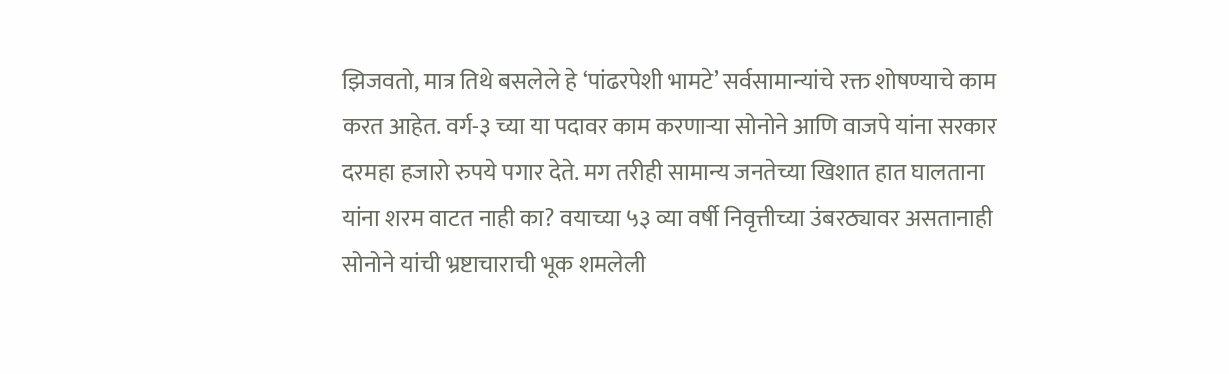झिजवतो, मात्र तिथे बसलेले हे ‘पांढरपेशी भामटे’ सर्वसामान्यांचे रक्त शोषण्याचे काम करत आहेत. वर्ग-३ च्या या पदावर काम करणाऱ्या सोनोने आणि वाजपे यांना सरकार दरमहा हजारो रुपये पगार देते. मग तरीही सामान्य जनतेच्या खिशात हात घालताना यांना शरम वाटत नाही का? वयाच्या ५३ व्या वर्षी निवृत्तीच्या उंबरठ्यावर असतानाही सोनोने यांची भ्रष्टाचाराची भूक शमलेली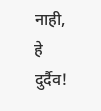नाही, हे दुर्दैव!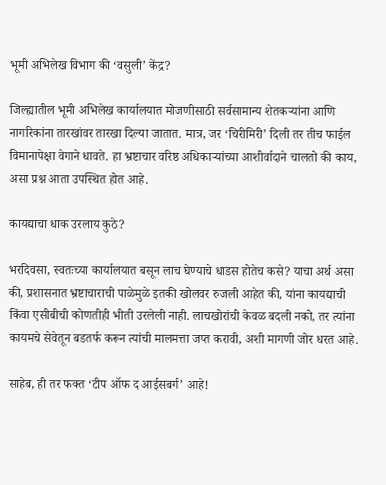भूमी अभिलेख विभाग की ‘वसुली’ केंद्र?

जिल्ह्यातील भूमी अभिलेख कार्यालयात मोजणीसाठी सर्वसामान्य शेतकऱ्यांना आणि नागरिकांना तारखांवर तारखा दिल्या जातात. मात्र, जर ‘चिरीमिरी’ दिली तर तीच फाईल विमानापेक्षा वेगाने धावते. हा भ्रष्टाचार वरिष्ठ अधिकाऱ्यांच्या आशीर्वादाने चालतो की काय, असा प्रश्न आता उपस्थित होत आहे.

कायद्याचा धाक उरलाय कुठे?

भरदिवसा, स्वतःच्या कार्यालयात बसून लाच घेण्याचे धाडस होतेच कसे? याचा अर्थ असा की, प्रशासनात भ्रष्टाचाराची पाळेमुळे इतकी खोलवर रुजली आहेत की, यांना कायद्याची किंवा एसीबीची कोणतीही भीती उरलेली नाही. लाचखोरांची केवळ बदली नको, तर त्यांना कायमचे सेवेतून बडतर्फ करून त्यांची मालमत्ता जप्त करावी, अशी मागणी जोर धरत आहे.

साहेब, ही तर फक्त ‘टीप ऑफ द आईसबर्ग’ आहे!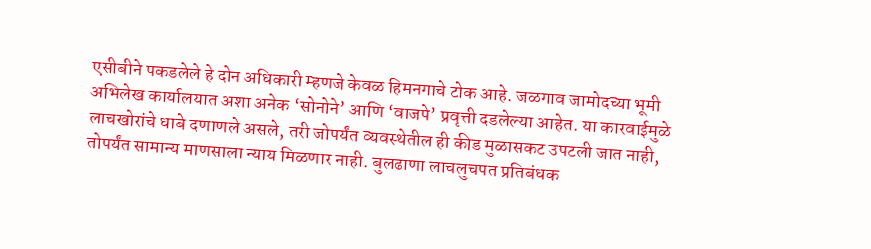एसीबीने पकडलेले हे दोन अधिकारी म्हणजे केवळ हिमनगाचे टोक आहे. जळगाव जामोदच्या भूमी अभिलेख कार्यालयात अशा अनेक ‘सोनोने’ आणि ‘वाजपे’ प्रवृत्ती दडलेल्या आहेत. या कारवाईमुळे लाचखोरांचे धाबे दणाणले असले, तरी जोपर्यंत व्यवस्थेतील ही कीड मुळासकट उपटली जात नाही, तोपर्यंत सामान्य माणसाला न्याय मिळणार नाही. बुलढाणा लाचलुचपत प्रतिबंधक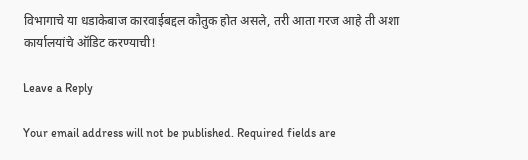विभागाचे या धडाकेबाज कारवाईबद्दल कौतुक होत असले, तरी आता गरज आहे ती अशा कार्यालयांचे ऑडिट करण्याची!

Leave a Reply

Your email address will not be published. Required fields are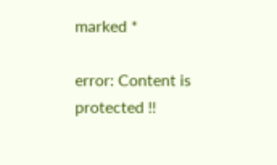marked *

error: Content is protected !!